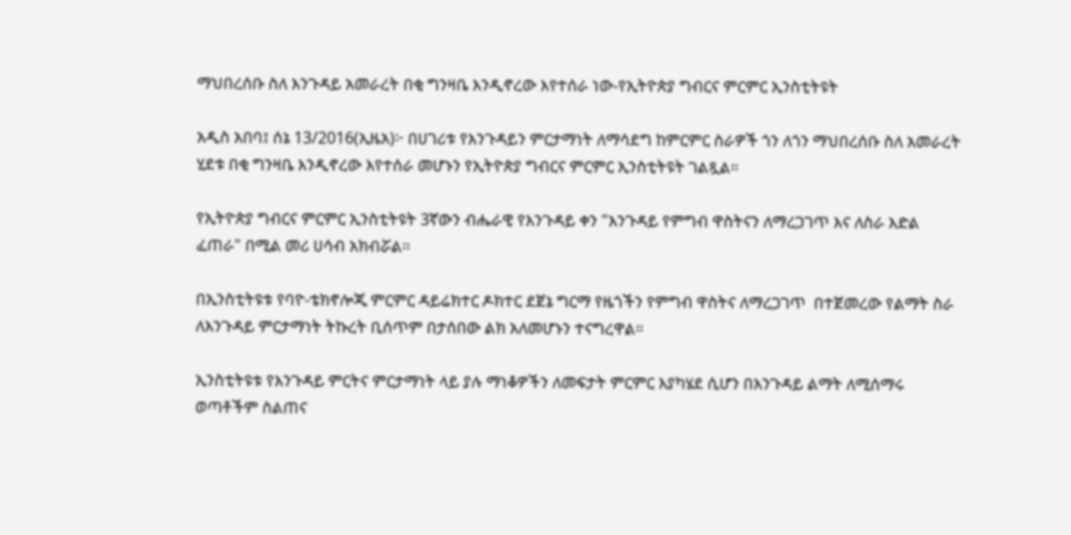ማህበረሰቡ ስለ እንጉዳይ አመራረት በቂ ግንዛቤ እንዲኖረው እየተሰራ ነው-የኢትዮጵያ ግብርና ምርምር ኢንስቲትዩት

አዲስ አበባ፤ ሰኔ 13/2016(ኢዜአ)፦ በሀገሪቱ የእንጉዳይን ምርታማነት ለማሳደግ ከምርምር ስራዎች ጎን ለጎን ማህበረሰቡ ስለ አመራረት ሂደቱ በቂ ግንዛቤ እንዲኖረው እየተሰራ መሆኑን የኢትዮጵያ ግብርና ምርምር ኢንስቲትዩት ገልጿል።

የኢትዮጵያ ግብርና ምርምር ኢንስቲትዩት 3ኛውን ብሔራዊ የእንጉዳይ ቀን "እንጉዳይ የምግብ ዋስትናን ለማረጋገጥ እና ለስራ እድል ፈጠራ" በሚል መሪ ሀሳብ አክብሯል።

በኢንስቲትዩቱ የባዮ-ቴክኖሎጂ ምርምር ዳይሬክተር ዶክተር ደጀኔ ግርማ የዜጎችን የምግብ ዋስትና ለማረጋገጥ  በተጀመረው የልማት ስራ ለእንጉዳይ ምርታማነት ትኩረት ቢሰጥም በታሰበው ልክ አለመሆኑን ተናግረዋል።

ኢንስቲትዩቱ የእንጉዳይ ምርትና ምርታማነት ላይ ያሉ ማነቆዎችን ለመፍታት ምርምር እያካሄደ ሲሆን በእንጉዳይ ልማት ለሚሰማሩ ወጣቶችም ስልጠና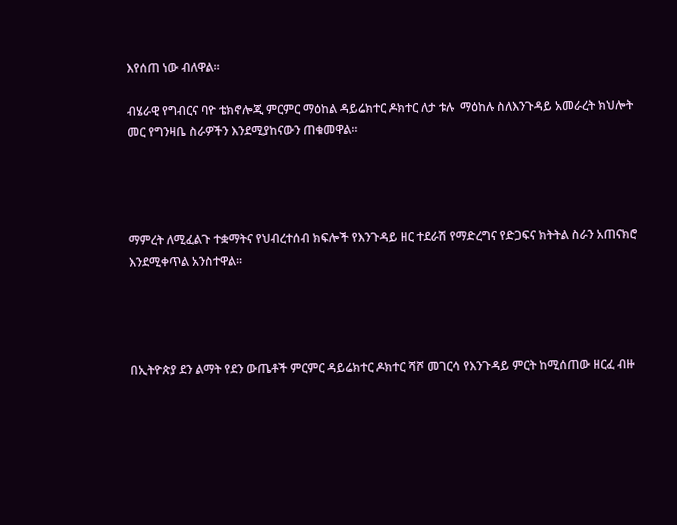እየሰጠ ነው ብለዋል።

ብሄራዊ የግብርና ባዮ ቴክኖሎጂ ምርምር ማዕከል ዳይሬክተር ዶክተር ለታ ቱሉ  ማዕከሉ ስለእንጉዳይ አመራረት ክህሎት መር የግንዛቤ ስራዎችን እንደሚያከናውን ጠቁመዋል።




ማምረት ለሚፈልጉ ተቋማትና የህብረተሰብ ክፍሎች የእንጉዳይ ዘር ተደራሽ የማድረግና የድጋፍና ክትትል ስራን አጠናክሮ እንደሚቀጥል አንስተዋል።




በኢትዮጵያ ደን ልማት የደን ውጤቶች ምርምር ዳይሬክተር ዶክተር ሻሾ መገርሳ የእንጉዳይ ምርት ከሚሰጠው ዘርፈ ብዙ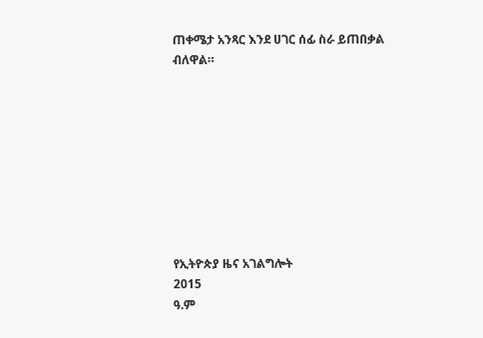ጠቀሜታ አንጻር እንደ ሀገር ሰፊ ስራ ይጠበቃል ብለዋል።









የኢትዮጵያ ዜና አገልግሎት
2015
ዓ.ም